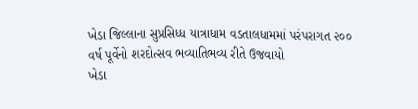ખેડા જિલ્લાના સુપ્રસિધ્ધ યાત્રાધામ વડતાલધામમાં પરંપરાગત ૨૦૦ વર્ષ પૂર્વેનો શરદોત્સવ ભવ્યાતિભવ્ય રીતે ઉજવાયો
ખેડા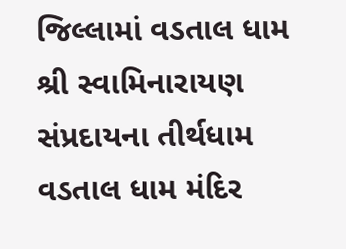જિલ્લામાં વડતાલ ધામ શ્રી સ્વામિનારાયણ સંપ્રદાયના તીર્થધામ વડતાલ ધામ મંદિર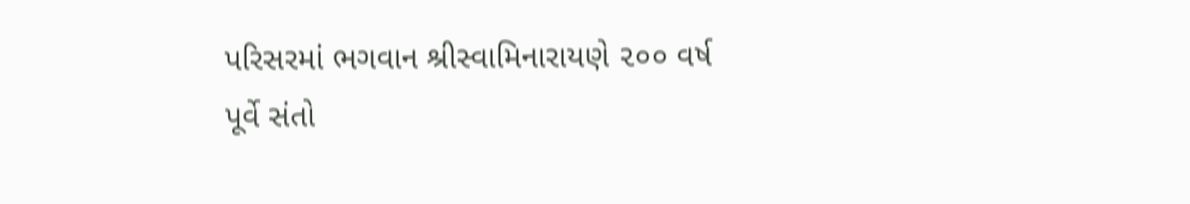પરિસરમાં ભગવાન શ્રીસ્વામિનારાયણે ૨૦૦ વર્ષ પૂર્વે સંતો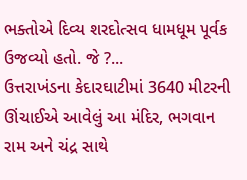ભક્તોએ દિવ્ય શરદોત્સવ ધામધૂમ પૂર્વક ઉજવ્યો હતો. જે ?...
ઉત્તરાખંડના કેદારઘાટીમાં 3640 મીટરની ઊંચાઈએ આવેલું આ મંદિર, ભગવાન રામ અને ચંદ્ર સાથે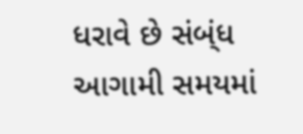ધરાવે છે સંબ્ંધ
આગામી સમયમાં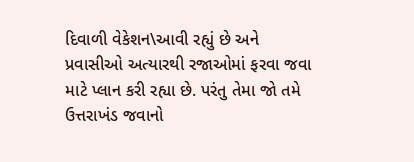દિવાળી વેકેશન\આવી રહ્યું છે અને પ્રવાસીઓ અત્યારથી રજાઓમાં ફરવા જવા માટે પ્લાન કરી રહ્યા છે. પરંતુ તેમા જો તમે ઉત્તરાખંડ જવાનો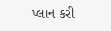પ્લાન કરી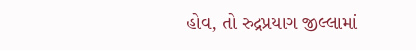હોવ, તો રુદ્રપ્રયાગ જીલ્લામાં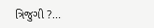ત્રિજુગી ?...